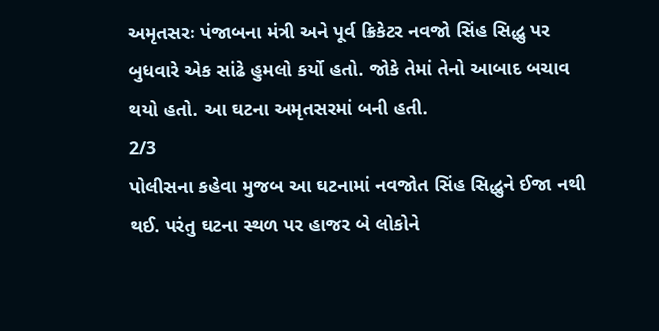અમૃતસરઃ પંજાબના મંત્રી અને પૂર્વ ક્રિકેટર નવજો સિંહ સિદ્ધુ પર બુધવારે એક સાંઢે હુમલો કર્યો હતો. જોકે તેમાં તેનો આબાદ બચાવ થયો હતો. આ ઘટના અમૃતસરમાં બની હતી.
2/3
પોલીસના કહેવા મુજબ આ ઘટનામાં નવજોત સિંહ સિદ્ધુને ઈજા નથી થઈ. પરંતુ ઘટના સ્થળ પર હાજર બે લોકોને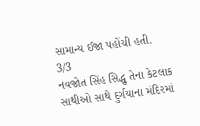સામાન્ય ઈજા પહોંચી હતી.
3/3
નવજોત સિંહ સિદ્ધુ તેના કેટલાક સાથીઓ સાથે દુર્ગયાના મંદિરમાં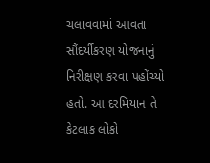ચલાવવામાં આવતા સૌંદર્યીકરણ યોજનાનું નિરીક્ષણ કરવા પહોંચ્યો હતો. આ દરમિયાન તે કેટલાક લોકો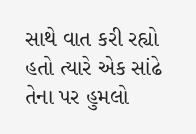સાથે વાત કરી રહ્યો હતો ત્યારે એક સાંઢે તેના પર હુમલો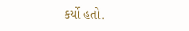કર્યો હતો.